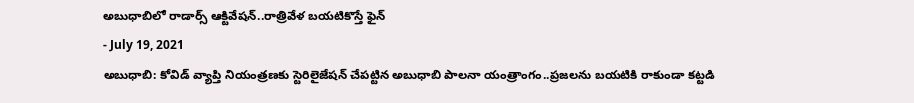అబుధాబిలో రాడార్స్ ఆక్టివేషన్..రాత్రివేళ బయటికొస్తే ఫైన్
- July 19, 2021
అబుధాబి: కోవిడ్ వ్యాప్తి నియంత్రణకు స్టెరిలైజేషన్ చేపట్టిన అబుధాబి పాలనా యంత్రాంగం..ప్రజలను బయటికి రాకుండా కట్టడి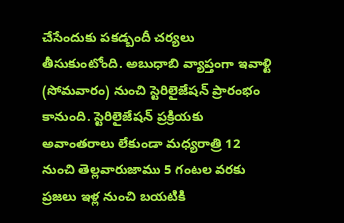చేసేందుకు పకడ్బందీ చర్యలు తీసుకుంటోంది. అబుధాబి వ్యాప్తంగా ఇవాళ్టి (సోమవారం) నుంచి స్టెరిలైజేషన్ ప్రారంభం కానుంది. స్టెరిలైజేషన్ ప్రక్రియకు అవాంతరాలు లేకుండా మధ్యరాత్రి 12 నుంచి తెల్లవారుజాము 5 గంటల వరకు ప్రజలు ఇళ్ల నుంచి బయటికి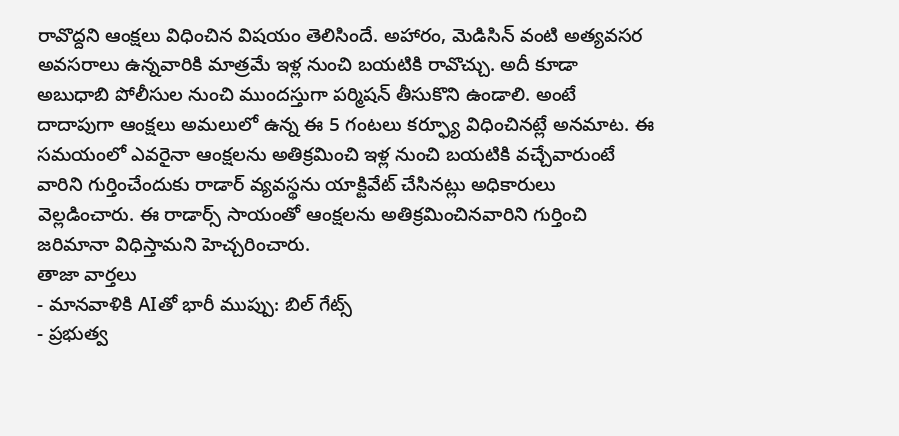రావొద్దని ఆంక్షలు విధించిన విషయం తెలిసిందే. అహారం, మెడిసిన్ వంటి అత్యవసర అవసరాలు ఉన్నవారికి మాత్రమే ఇళ్ల నుంచి బయటికి రావొచ్చు. అదీ కూడా అబుధాబి పోలీసుల నుంచి ముందస్తుగా పర్మిషన్ తీసుకొని ఉండాలి. అంటే దాదాపుగా ఆంక్షలు అమలులో ఉన్న ఈ 5 గంటలు కర్ఫ్యూ విధించినట్లే అనమాట. ఈ సమయంలో ఎవరైనా ఆంక్షలను అతిక్రమించి ఇళ్ల నుంచి బయటికి వచ్చేవారుంటే వారిని గుర్తించేందుకు రాడార్ వ్యవస్థను యాక్టివేట్ చేసినట్లు అధికారులు వెల్లడించారు. ఈ రాడార్స్ సాయంతో ఆంక్షలను అతిక్రమించినవారిని గుర్తించి జరిమానా విధిస్తామని హెచ్చరించారు.
తాజా వార్తలు
- మానవాళికి AIతో భారీ ముప్పు: బిల్ గేట్స్
- ప్రభుత్వ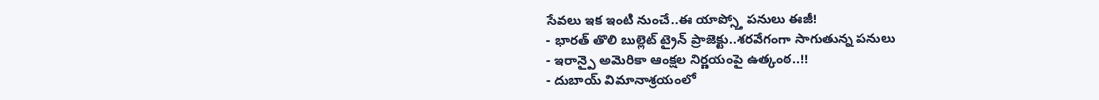సేవలు ఇక ఇంటి నుంచే..ఈ యాప్స్తో పనులు ఈజీ!
- భారత్ తొలి బుల్లెట్ ట్రైన్ ప్రాజెక్టు..శరవేగంగా సాగుతున్న పనులు
- ఇరాన్పై అమెరికా ఆంక్షల నిర్ణయంపై ఉత్కంఠ..!!
- దుబాయ్ విమానాశ్రయంలో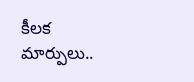కీలక మార్పులు..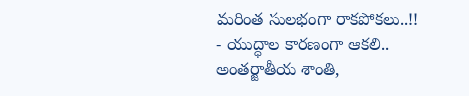మరింత సులభంగా రాకపోకలు..!!
- యుద్ధాల కారణంగా ఆకలి.. అంతర్జాతీయ శాంతి,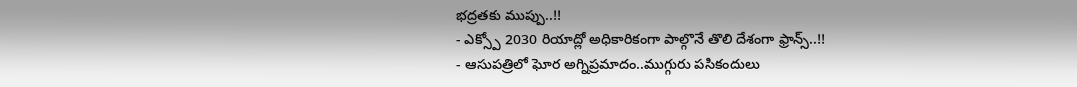భద్రతకు ముప్పు..!!
- ఎక్స్పో 2030 రియాద్లో అధికారికంగా పాల్గొనే తొలి దేశంగా ఫ్రాన్స్..!!
- ఆసుపత్రిలో ఘోర అగ్నిప్రమాదం..ముగ్గురు పసికందులు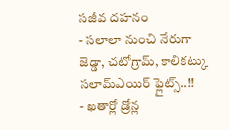సజీవ దహనం
- సలాలా నుంచి నేరుగా జెడ్డా, చటోగ్రామ్, కాలికట్కు సలామ్ఎయిర్ ఫ్లైట్స్..!!
- ఖతార్లో డ్రోన్ల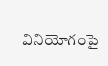వినియోగంపై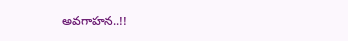అవగాహన..!!